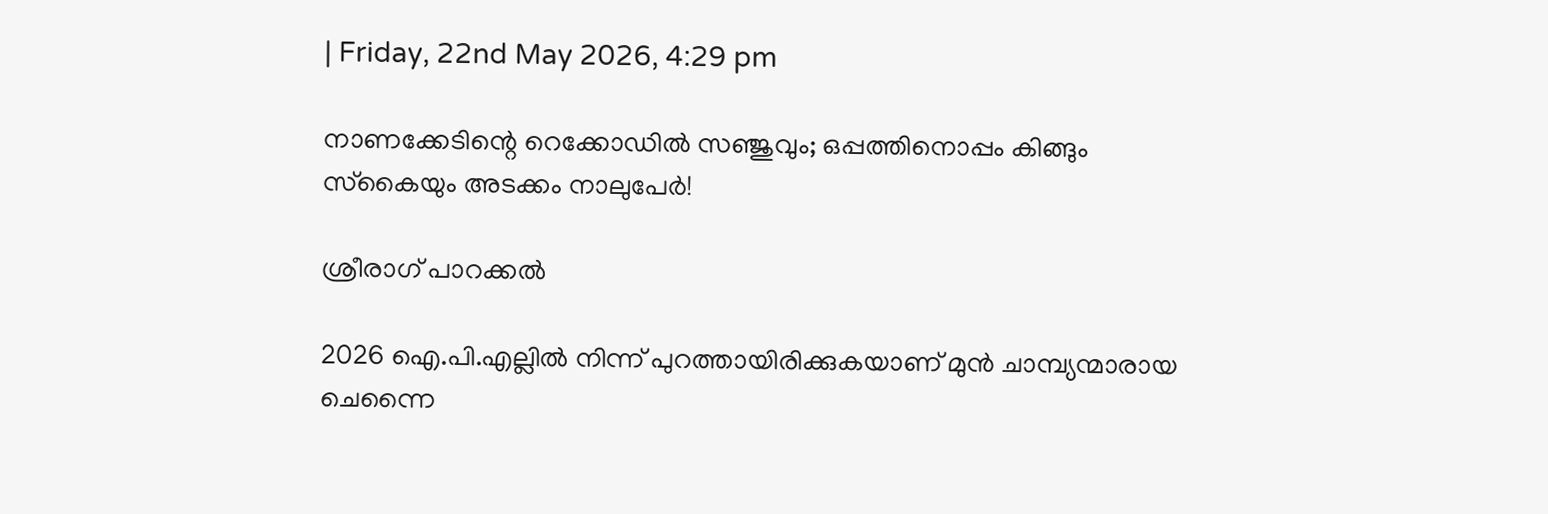| Friday, 22nd May 2026, 4:29 pm

നാണക്കേടിന്റെ റെക്കോഡില്‍ സഞ്ജുവും; ഒപ്പത്തിനൊപ്പം കിങ്ങും സ്‌കൈയും അടക്കം നാലുപേര്‍!

ശ്രീരാഗ് പാറക്കല്‍

2026 ഐ.പി.എല്ലില്‍ നിന്ന് പുറത്തായിരിക്കുകയാണ് മുന്‍ ചാമ്പ്യന്മാരായ ചെന്നൈ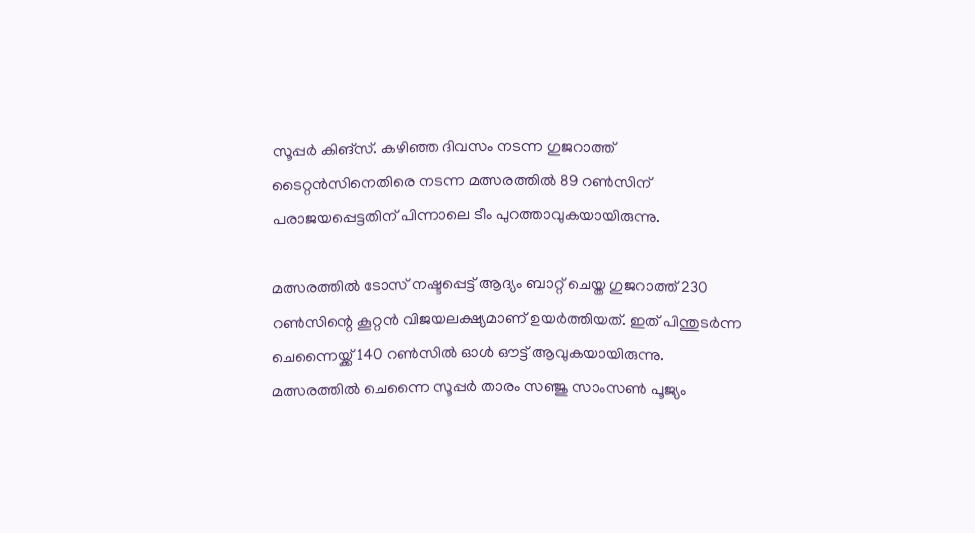സൂപ്പര്‍ കിങ്‌സ്. കഴിഞ്ഞ ദിവസം നടന്ന ഗുജറാത്ത് ടൈറ്റന്‍സിനെതിരെ നടന്ന മത്സരത്തില്‍ 89 റണ്‍സിന് പരാജയപ്പെട്ടതിന് പിന്നാലെ ടീം പുറത്താവുകയായിരുന്നു.

മത്സരത്തില്‍ ടോസ് നഷ്ടപ്പെട്ട് ആദ്യം ബാറ്റ് ചെയ്ത ഗുജറാത്ത് 230 റണ്‍സിന്റെ കൂറ്റന്‍ വിജയലക്ഷ്യമാണ് ഉയര്‍ത്തിയത്. ഇത് പിന്തുടര്‍ന്ന ചെന്നൈയ്ക്ക് 140 റണ്‍സില്‍ ഓള്‍ ഔട്ട് ആവുകയായിരുന്നു. മത്സരത്തില്‍ ചെന്നൈ സൂപ്പര്‍ താരം സഞ്ജു സാംസണ്‍ പൂജ്യം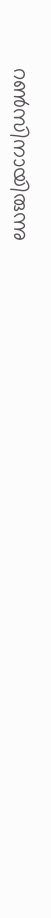റണ്‍സിനായിരുന്നു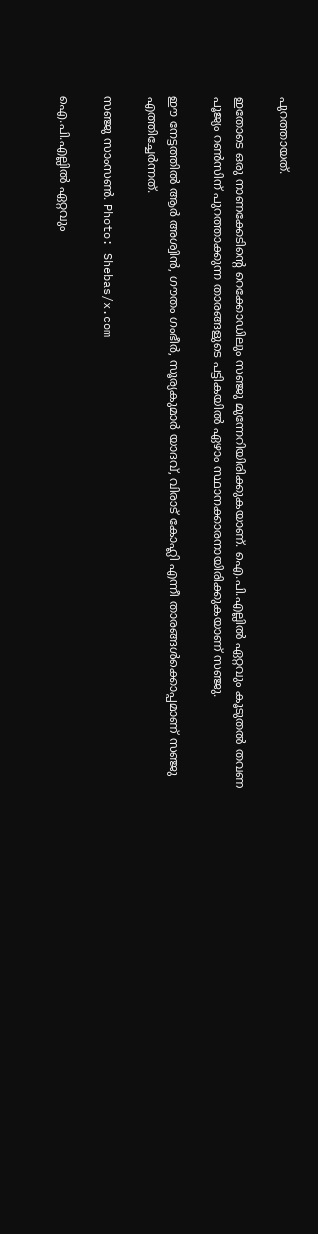പുറത്തായത്.

ഇതോടെ ഒരു നാണക്കേടിന്റെ റെക്കോഡിലും സഞ്ജു മുന്നേറിയിരിക്കുകയാണ്. ഐ.പി.എല്ലില്‍ ഏറ്റവും കൂടുതല്‍ തവണ പൂജ്യം റണ്‍സിന് പുറത്താക്കുന്ന താരങ്ങളുടെ പട്ടികയില്‍ ഏഴാം സ്ഥാനക്കാരനായിരിക്കുകയാണ് സഞ്ജു.

ഈ നേട്ടത്തില്‍ ആര്‍ അശ്വിന്‍, ഗൗതം ഗംഭീര്‍, സൂര്യകുമാര്‍ യാദവ്, വിരാട് കോഹ്ലി എന്നീ താരങ്ങള്‍ക്കൊപ്പമാണ് സഞ്ജു എത്തിച്ചേര്‍ന്നത്.

സഞ്ജു സാംസൺ. Photo: Shebas/x.com

ഐ.പി.എല്ലില്‍ ഏറ്റവും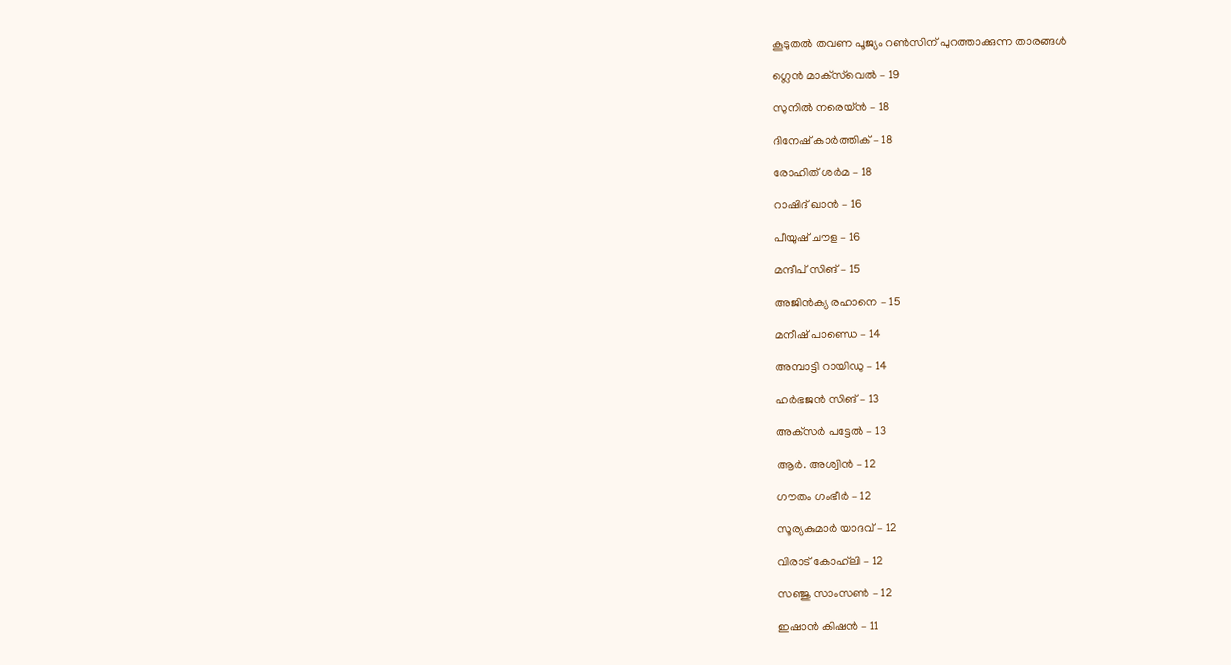കൂടുതല്‍ തവണ പൂജ്യം റണ്‍സിന് പുറത്താക്കുന്ന താരങ്ങള്‍

ഗ്ലെന്‍ മാക്‌സ്‌വെല്‍ – 19

സുനില്‍ നരെയ്ന്‍ – 18

ദിനേഷ് കാര്‍ത്തിക് – 18

രോഹിത് ശര്‍മ – 18

റാഷിദ് ഖാന്‍ – 16

പീയുഷ് ചൗള – 16

മന്ദീപ് സിങ് – 15

അജിന്‍ക്യ രഹാനെ – 15

മനീഷ് പാണ്ഡെ – 14

അമ്പാട്ടി റായിഡു – 14

ഹര്‍ഭജന്‍ സിങ് – 13

അക്‌സര്‍ പട്ടേല്‍ – 13

ആര്‍. അശ്വിന്‍ – 12

ഗൗതം ഗംഭീര്‍ – 12

സൂര്യകുമാര്‍ യാദവ് – 12

വിരാട് കോഹ്‌ലി – 12

സഞ്ജു സാംസണ്‍ – 12

ഇഷാന്‍ കിഷന്‍ – 11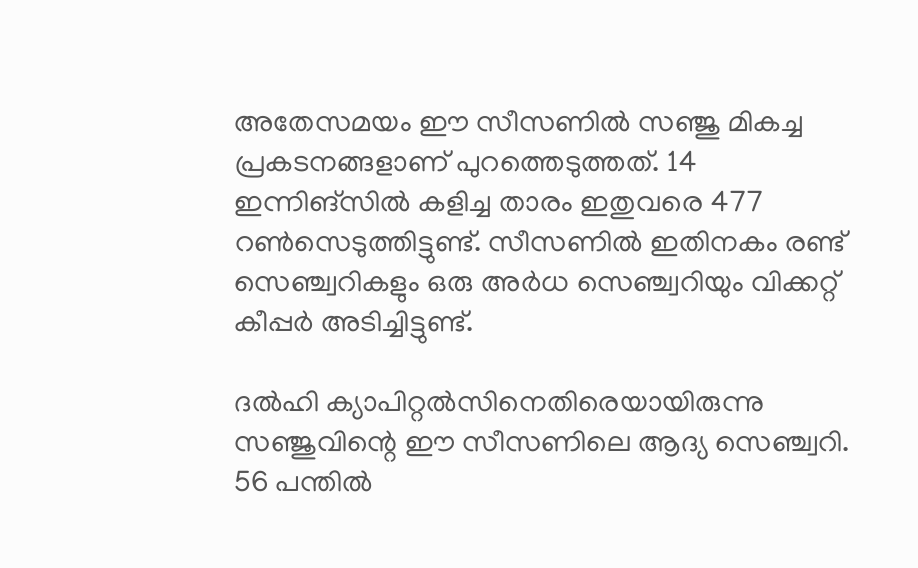അതേസമയം ഈ സീസണില്‍ സഞ്ജു മികച്ച പ്രകടനങ്ങളാണ് പുറത്തെടുത്തത്. 14 ഇന്നിങ്‌സില്‍ കളിച്ച താരം ഇതുവരെ 477 റണ്‍സെടുത്തിട്ടുണ്ട്. സീസണില്‍ ഇതിനകം രണ്ട് സെഞ്ച്വറികളും ഒരു അര്‍ധ സെഞ്ച്വറിയും വിക്കറ്റ് കീപ്പര്‍ അടിച്ചിട്ടുണ്ട്.

ദല്‍ഹി ക്യാപിറ്റല്‍സിനെതിരെയായിരുന്നു സഞ്ജുവിന്റെ ഈ സീസണിലെ ആദ്യ സെഞ്ച്വറി. 56 പന്തില്‍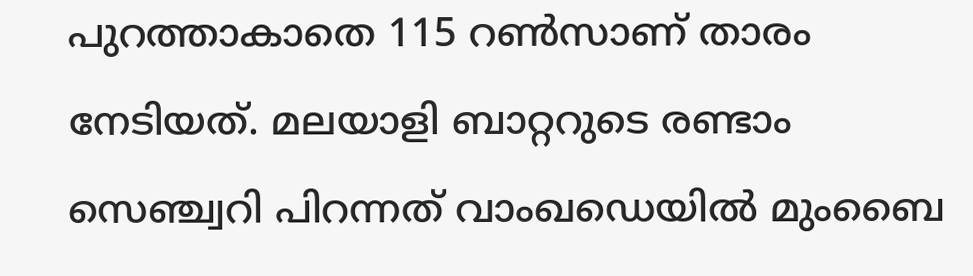പുറത്താകാതെ 115 റണ്‍സാണ് താരം നേടിയത്. മലയാളി ബാറ്ററുടെ രണ്ടാം സെഞ്ച്വറി പിറന്നത് വാംഖഡെയില്‍ മുംബൈ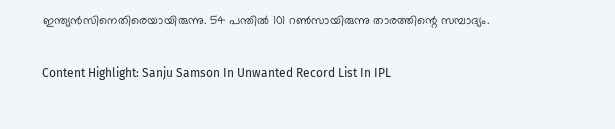ഇന്ത്യന്‍സിനെതിരെയായിരുന്നു. 54 പന്തില്‍ 101 റണ്‍സായിരുന്നു താരത്തിന്റെ സമ്പാദ്യം.

Content Highlight: Sanju Samson In Unwanted Record List In IPL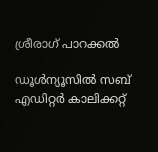ശ്രീരാഗ് പാറക്കല്‍

ഡൂള്‍ന്യൂസില്‍ സബ് എഡിറ്റര്‍ കാലിക്കറ്റ്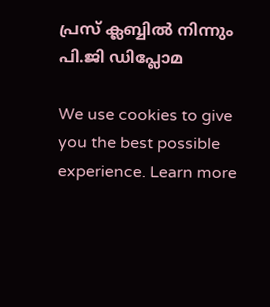പ്രസ് ക്ലബ്ബില്‍ നിന്നും പി.ജി ഡിപ്ലോമ

We use cookies to give you the best possible experience. Learn more